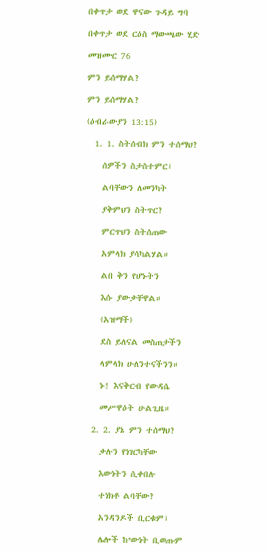በቀጥታ ወደ ዋናው ጉዳይ ግባ

በቀጥታ ወደ ርዕስ ማውጫው ሂድ

መዝሙር 76

ምን ይሰማሃል?

ምን ይሰማሃል?

(ዕብራውያን 13:15)

  1. 1. ስትሰብክ ምን ተሰማህ?

    ሰዎችን ስታስተምር፣

    ልባቸውን ለመንካት

    ያቅምህን ስትጥር?

    ምርጥህን ስትሰጠው

    አምላክ ያሳካልሃል።

    ልበ ቅን የሆኑትን

    እሱ ያውቃቸዋል።

    (አዝማች)

    ደስ ይለናል መስጠታችን

    ላምላክ ሁለንተናችንን።

    ኑ! እናቅርብ የውዳሴ

    መሥዋዕት ሁልጊዜ።

  2. 2. ያኔ ምን ተሰማህ?

    ቃሉን የነገርካቸው

    እውነትን ሲቀበሉ

    ተነክቶ ልባቸው?

    አንዳንዶች ቢርቁም፣

    ሌሎች ከ’ውነት ቢወጡም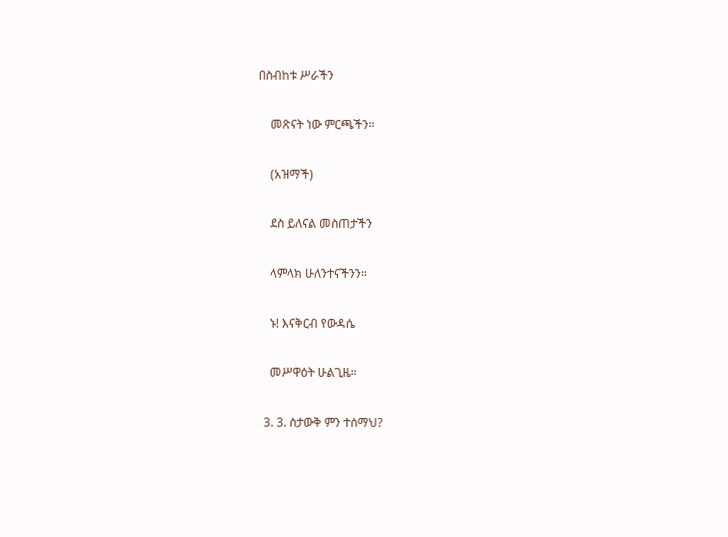በስብከቱ ሥራችን

    መጽናት ነው ምርጫችን።

    (አዝማች)

    ደስ ይለናል መስጠታችን

    ላምላክ ሁለንተናችንን።

    ኑ! እናቅርብ የውዳሴ

    መሥዋዕት ሁልጊዜ።

  3. 3. ስታውቅ ምን ተሰማህ?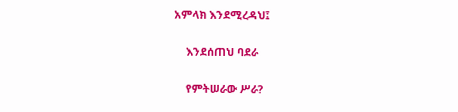አምላክ እንደሚረዳህ፤

    እንደሰጠህ ባደራ

    የምትሠራው ሥራ?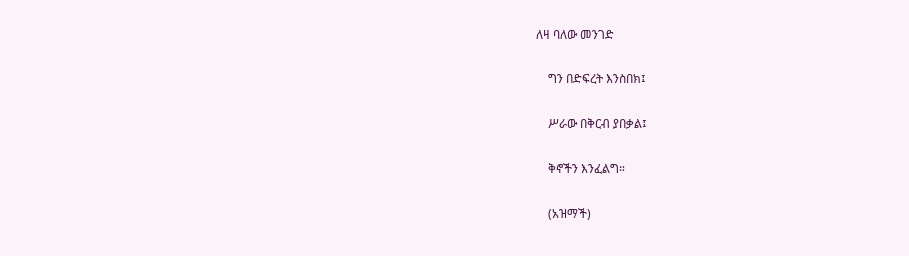ለዛ ባለው መንገድ

    ግን በድፍረት እንስበክ፤

    ሥራው በቅርብ ያበቃል፤

    ቅኖችን እንፈልግ።

    (አዝማች)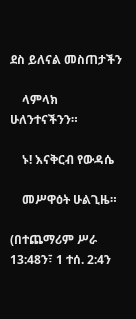ደስ ይለናል መስጠታችን

    ላምላክ ሁለንተናችንን።

    ኑ! እናቅርብ የውዳሴ

    መሥዋዕት ሁልጊዜ።

(በተጨማሪም ሥራ 13:48ን፣ 1 ተሰ. 2:4ን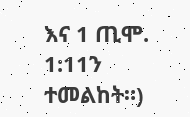እና 1 ጢሞ. 1:11ን ተመልከት።)